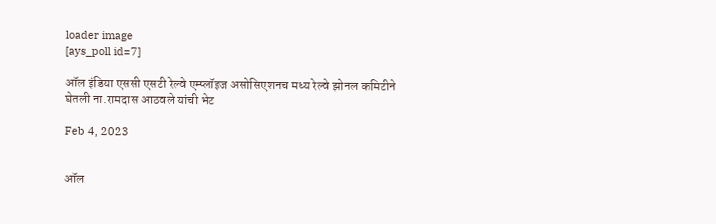loader image
[ays_poll id=7]

ऑल इंडिया एससी एसटी रेल्वे एम्प्लॉइज असोसिएशनच मध्य रेल्वे झोनल कमिटीने घेतली ना.रामदास आठवले यांची भेट

Feb 4, 2023


ऑल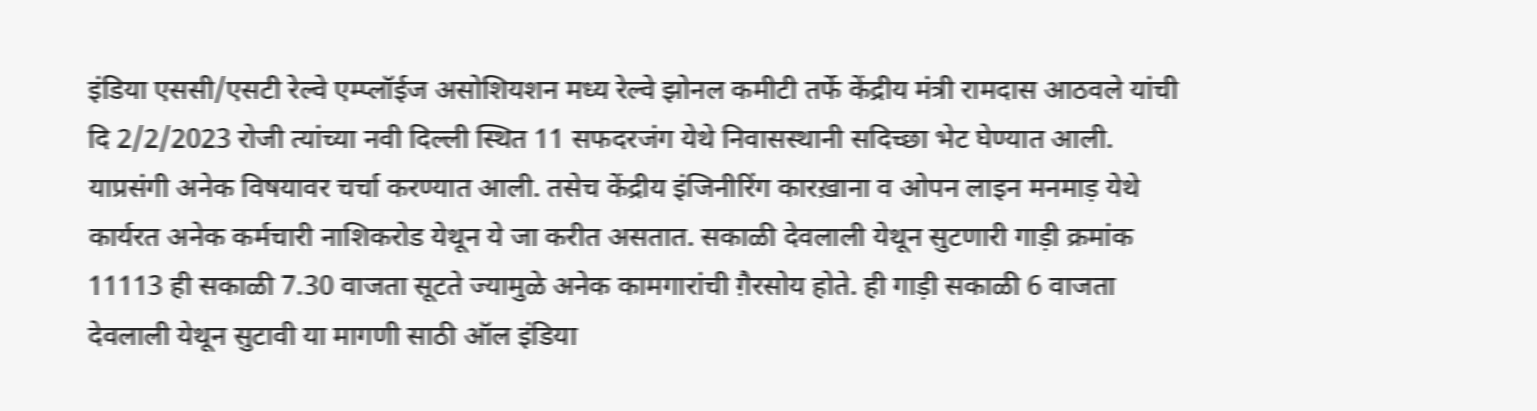इंडिया एससी/एसटी रेल्वे एम्प्लॉईज असोशियशन मध्य रेल्वे झोनल कमीटी तर्फे केंद्रीय मंत्री रामदास आठवले यांची दि 2/2/2023 रोजी त्यांच्या नवी दिल्ली स्थित 11 सफदरजंग येथे निवासस्थानी सदिच्छा भेट घेण्यात आली. याप्रसंगी अनेक विषयावर चर्चा करण्यात आली. तसेच केंद्रीय इंजिनीरिंग कारख़ाना व ओपन लाइन मनमाड़ येथे कार्यरत अनेक कर्मचारी नाशिकरोड येथून ये जा करीत असतात. सकाळी देवलाली येथून सुटणारी गाड़ी क्रमांक 11113 ही सकाळी 7.30 वाजता सूटते ज्यामुळे अनेक कामगारांची ग़ैरसोय होते. ही गाड़ी सकाळी 6 वाजता देवलाली येथून सुटावी या मागणी साठी ऑल इंडिया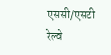एससी/एसटी रेल्वे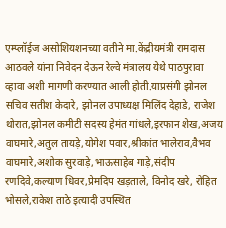एम्प्लॉईज असोशियशनच्या वतीने मा.केंद्रीयमंत्री रामदास आठवले यांना निवेदन देऊन रेल्वे मंत्रालय येथे पाठपुरावा व्हावा अशी मागणी करण्यात आली होती.याप्रसंगी झोनल सचिव सतीश केदारे, झोनल उपाध्यक्ष मिलिंद देहाडे, राजेश थोरात,झोनल कमीटी सदस्य हेमंत गांधले,इरफान शेख,अजय वाघमारे,अतुल तायड़े,योगेश पवार,श्रीकांत भालेराव,वैभव वाघमारे,अशोक सुरवाड़े,भाऊसाहेब गाड़े,संदीप रणदिवे,कल्याण धिवर,प्रेमदिप खड़ताले, विनोद खरे, रोहित भोसले,राकेश ताठे इत्यादी उपस्थित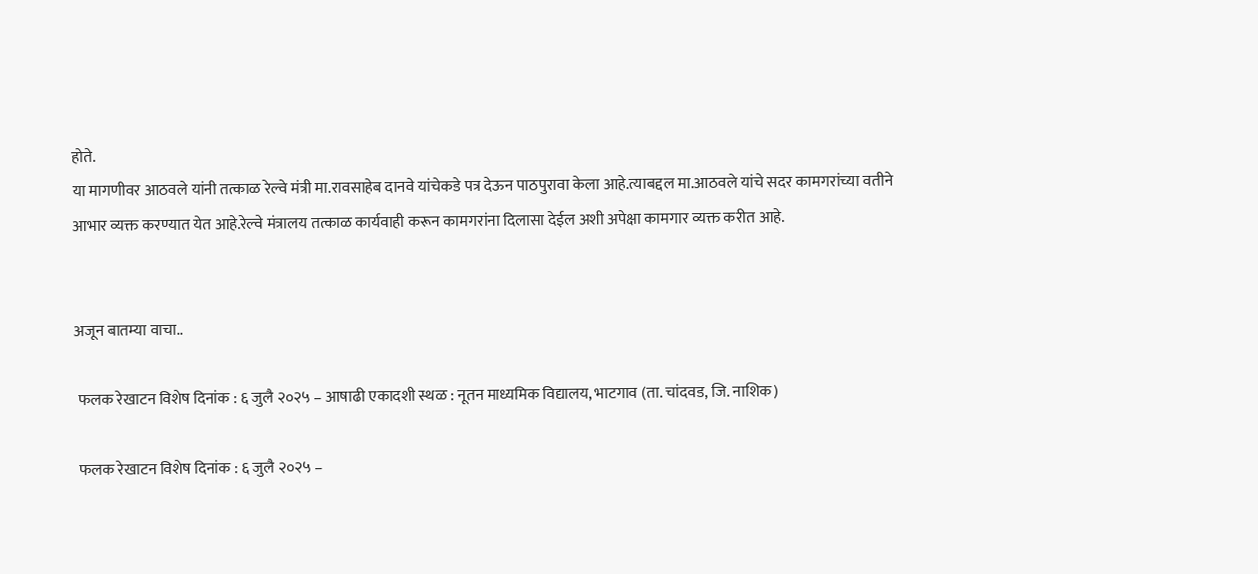होते.
या मागणीवर आठवले यांनी तत्काळ रेल्वे मंत्री मा.रावसाहेब दानवे यांचेकडे पत्र देऊन पाठपुरावा केला आहे.त्याबद्दल मा.आठवले यांचे सदर कामगरांच्या वतीने आभार व्यक्त करण्यात येत आहे.रेल्वे मंत्रालय तत्काळ कार्यवाही करून कामगरांना दिलासा देईल अशी अपेक्षा कामगार व्यक्त करीत आहे.


अजून बातम्या वाचा..

 फलक रेखाटन विशेष दिनांक : ६ जुलै २०२५ – आषाढी एकादशी स्थळ : नूतन माध्यमिक विद्यालय, भाटगाव (ता. चांदवड, जि. नाशिक)

 फलक रेखाटन विशेष दिनांक : ६ जुलै २०२५ –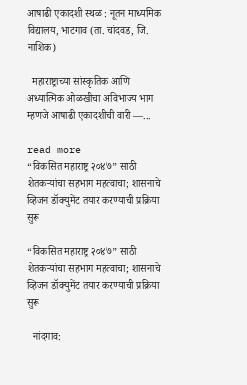आषाढी एकादशी स्थळ : नूतन माध्यमिक विद्यालय, भाटगाव (ता. चांदवड, जि. नाशिक)

  महाराष्ट्राच्या सांस्कृतिक आणि अध्यात्मिक ओळखीचा अविभाज्य भाग म्हणजे आषाढी एकादशीची वारी —...

read more
“विकसित महाराष्ट्र २०४७” साठी शेतकऱ्यांचा सहभाग महत्वाचा; शासनाचे व्हिजन डॉक्युमेंट तयार करण्याची प्रक्रिया सुरू

“विकसित महाराष्ट्र २०४७” साठी शेतकऱ्यांचा सहभाग महत्वाचा; शासनाचे व्हिजन डॉक्युमेंट तयार करण्याची प्रक्रिया सुरू

  नांदगाव: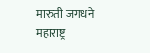मारुती जगधने महाराष्ट्र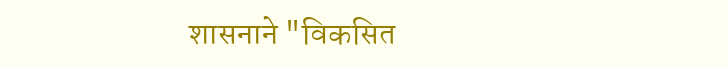शासनाने "विकसित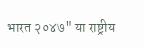भारत २०४७" या राष्ट्रीय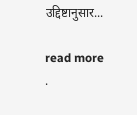उद्दिष्टानुसार...

read more
.